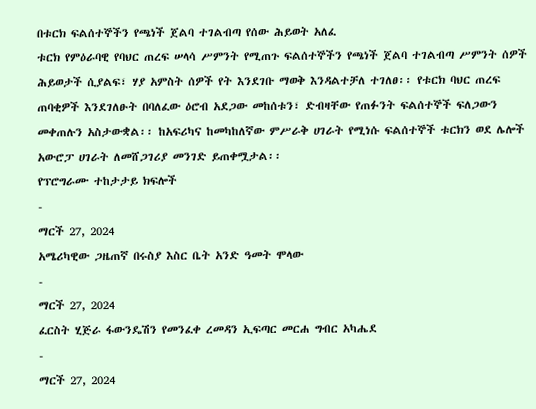በቱርክ ፍልሰተኞችን የጫነች ጀልባ ተገልብጣ የሰው ሕይወት አለፈ
ቱርክ የምዕራባዊ የባህር ጠረፍ ሠላሳ ሥምንት የሚጠጉ ፍልሰተኞችን የጫነች ጀልባ ተገልብጣ ሥምንት ሰዎች ሕይወታች ሲያልፍ፣ ሃያ አምስት ሰዎች የት እንደገቡ ማወቅ እንዳልተቻለ ተገለፀ፡፡ የቱርክ ባህር ጠረፍ ጠባቂዎች እንደገለፁት በባለፈው ዕሮብ አደጋው መከሰቱን፣ ድብዛቸው የጠፉንት ፍልሰተኞች ፍለጋውን መቀጠሉን አስታውቋል፡፡ ከአፍሪካና ከመካከለኛው ምሥራቅ ሀገራት የሚነሱ ፍልሰተኞች ቱርክን ወደ ሌሎች አውሮፓ ሀገራት ለመሸጋገሪያ መንገድ ይጠቀሟታል፡፡
የፕሮግራሙ ተከታታይ ክፍሎች
-
ማርች 27, 2024
አሜሪካዊው ጋዜጠኛ በሩስያ እስር ቤት አንድ ዓመት ሞላው
-
ማርች 27, 2024
ፈርስት ሂጅራ ፋውንዴሽን የመንፈቀ ረመዳን ኢፍጣር መርሐ ግብር አካሔደ
-
ማርች 27, 2024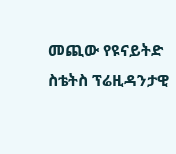መጪው የዩናይትድ ስቴትስ ፕሬዚዳንታዊ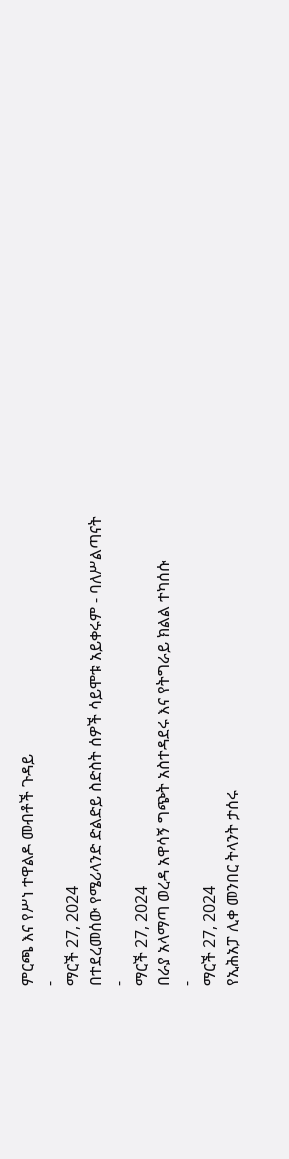ምርጫ እና የሥነ ተዋልዶ መብቶች ጉዳይ
-
ማርች 27, 2024
በተደረመሰው የሜሪላንድ ድልድይ ስድስት ሰዎች ሳይሞቱ አይቀሩም - ባለሥልጣናት
-
ማርች 27, 2024
በራያ አላማጣ ወረዳ አዋሳኝ ግጭት አስተዳደሩ እና የትግራይ ክልል ተካሰሱ
-
ማርች 27, 2024
የኢሕአፓ ሊቀ መንበር ትላንት ታሰሩ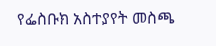የፌስቡክ አስተያየት መስጫ